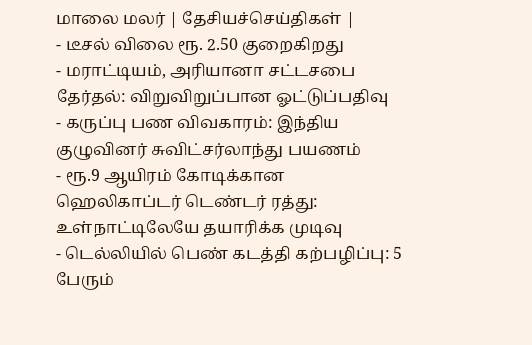மாலை மலர் | தேசியச்செய்திகள் |
- டீசல் விலை ரூ. 2.50 குறைகிறது
- மராட்டியம், அரியானா சட்டசபை தேர்தல்: விறுவிறுப்பான ஓட்டுப்பதிவு
- கருப்பு பண விவகாரம்: இந்திய குழுவினர் சுவிட்சர்லாந்து பயணம்
- ரூ.9 ஆயிரம் கோடிக்கான ஹெலிகாப்டர் டெண்டர் ரத்து: உள்நாட்டிலேயே தயாரிக்க முடிவு
- டெல்லியில் பெண் கடத்தி கற்பழிப்பு: 5 பேரும்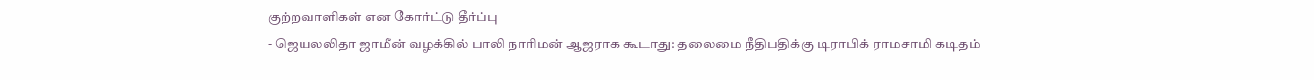குற்றவாளிகள் என கோர்ட்டு தீர்ப்பு
- ஜெயலலிதா ஜாமீன் வழக்கில் பாலி நாரிமன் ஆஜராக கூடாது: தலைமை நீதிபதிக்கு டிராபிக் ராமசாமி கடிதம்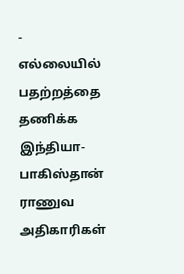- எல்லையில் பதற்றத்தை தணிக்க இந்தியா-பாகிஸ்தான் ராணுவ அதிகாரிகள்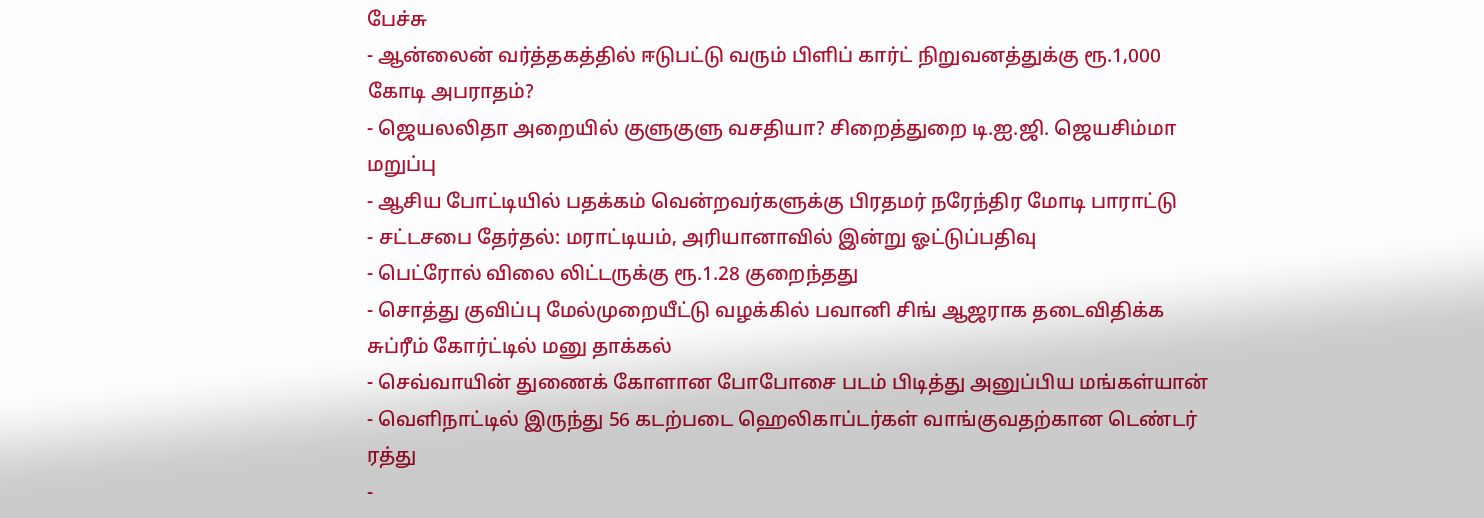பேச்சு
- ஆன்லைன் வர்த்தகத்தில் ஈடுபட்டு வரும் பிளிப் கார்ட் நிறுவனத்துக்கு ரூ.1,000 கோடி அபராதம்?
- ஜெயலலிதா அறையில் குளுகுளு வசதியா? சிறைத்துறை டி.ஐ.ஜி. ஜெயசிம்மா மறுப்பு
- ஆசிய போட்டியில் பதக்கம் வென்றவர்களுக்கு பிரதமர் நரேந்திர மோடி பாராட்டு
- சட்டசபை தேர்தல்: மராட்டியம், அரியானாவில் இன்று ஓட்டுப்பதிவு
- பெட்ரோல் விலை லிட்டருக்கு ரூ.1.28 குறைந்தது
- சொத்து குவிப்பு மேல்முறையீட்டு வழக்கில் பவானி சிங் ஆஜராக தடைவிதிக்க சுப்ரீம் கோர்ட்டில் மனு தாக்கல்
- செவ்வாயின் துணைக் கோளான போபோசை படம் பிடித்து அனுப்பிய மங்கள்யான்
- வெளிநாட்டில் இருந்து 56 கடற்படை ஹெலிகாப்டர்கள் வாங்குவதற்கான டெண்டர் ரத்து
-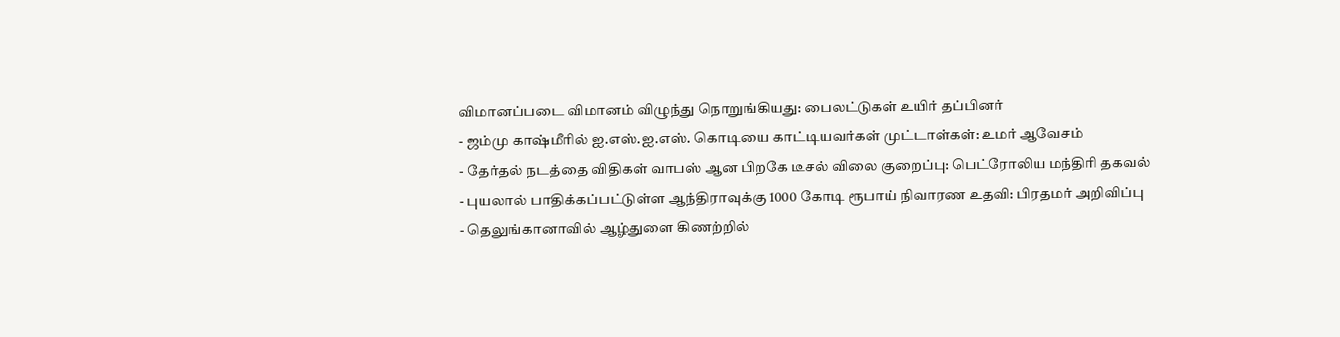விமானப்படை விமானம் விழுந்து நொறுங்கியது: பைலட்டுகள் உயிர் தப்பினர்
- ஜம்மு காஷ்மீரில் ஐ.எஸ்.ஐ.எஸ். கொடியை காட்டியவர்கள் முட்டாள்கள்: உமர் ஆவேசம்
- தேர்தல் நடத்தை விதிகள் வாபஸ் ஆன பிறகே டீசல் விலை குறைப்பு: பெட்ரோலிய மந்திரி தகவல்
- புயலால் பாதிக்கப்பட்டுள்ள ஆந்திராவுக்கு 1000 கோடி ரூபாய் நிவாரண உதவி: பிரதமர் அறிவிப்பு
- தெலுங்கானாவில் ஆழ்துளை கிணற்றில்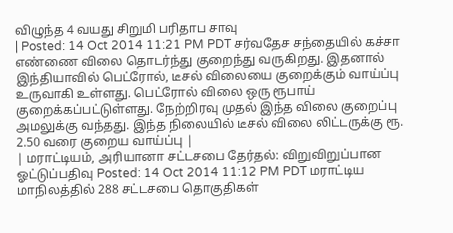விழுந்த 4 வயது சிறுமி பரிதாப சாவு
| Posted: 14 Oct 2014 11:21 PM PDT சர்வதேச சந்தையில் கச்சா எண்ணை விலை தொடர்ந்து குறைந்து வருகிறது. இதனால் இந்தியாவில் பெட்ரோல், டீசல் விலையை குறைக்கும் வாய்ப்பு உருவாகி உள்ளது. பெட்ரோல் விலை ஒரு ரூபாய் குறைக்கப்பட்டுள்ளது. நேற்றிரவு முதல் இந்த விலை குறைப்பு அமலுக்கு வந்தது. இந்த நிலையில் டீசல் விலை லிட்டருக்கு ரூ. 2.50 வரை குறைய வாய்ப்பு |
| மராட்டியம், அரியானா சட்டசபை தேர்தல்: விறுவிறுப்பான ஓட்டுப்பதிவு Posted: 14 Oct 2014 11:12 PM PDT மராட்டிய மாநிலத்தில் 288 சட்டசபை தொகுதிகள்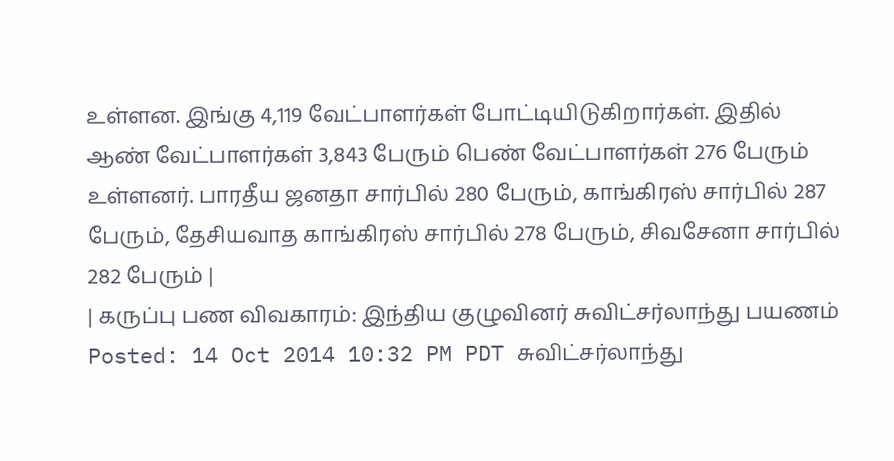உள்ளன. இங்கு 4,119 வேட்பாளர்கள் போட்டியிடுகிறார்கள். இதில் ஆண் வேட்பாளர்கள் 3,843 பேரும் பெண் வேட்பாளர்கள் 276 பேரும் உள்ளனர். பாரதீய ஜனதா சார்பில் 280 பேரும், காங்கிரஸ் சார்பில் 287 பேரும், தேசியவாத காங்கிரஸ் சார்பில் 278 பேரும், சிவசேனா சார்பில் 282 பேரும் |
| கருப்பு பண விவகாரம்: இந்திய குழுவினர் சுவிட்சர்லாந்து பயணம் Posted: 14 Oct 2014 10:32 PM PDT சுவிட்சர்லாந்து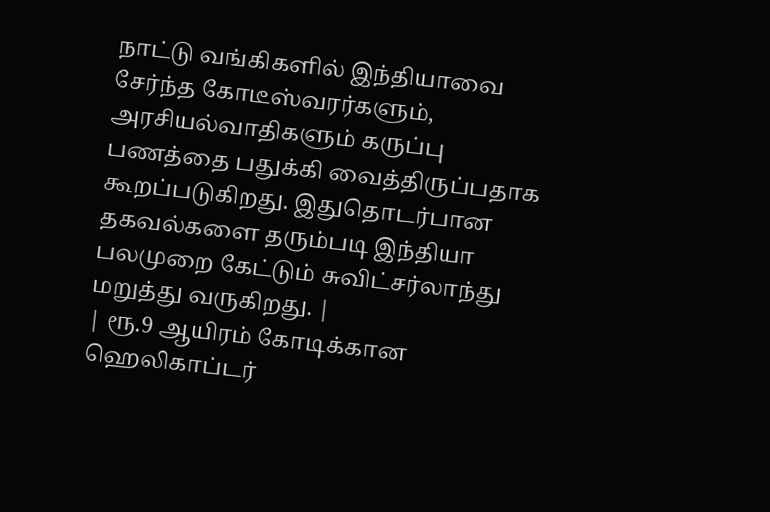நாட்டு வங்கிகளில் இந்தியாவை சேர்ந்த கோடீஸ்வரர்களும், அரசியல்வாதிகளும் கருப்பு பணத்தை பதுக்கி வைத்திருப்பதாக கூறப்படுகிறது. இதுதொடர்பான தகவல்களை தரும்படி இந்தியா பலமுறை கேட்டும் சுவிட்சர்லாந்து மறுத்து வருகிறது. |
| ரூ.9 ஆயிரம் கோடிக்கான ஹெலிகாப்டர்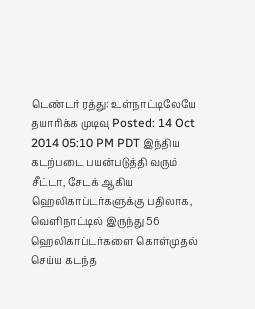டெண்டர் ரத்து: உள்நாட்டிலேயே தயாரிக்க முடிவு Posted: 14 Oct 2014 05:10 PM PDT இந்திய கடற்படை பயன்படுத்தி வரும் சீட்டா, சேடக் ஆகிய ஹெலிகாப்டர்களுக்கு பதிலாக, வெளிநாட்டில் இருந்து 56 ஹெலிகாப்டர்களை கொள்முதல் செய்ய கடந்த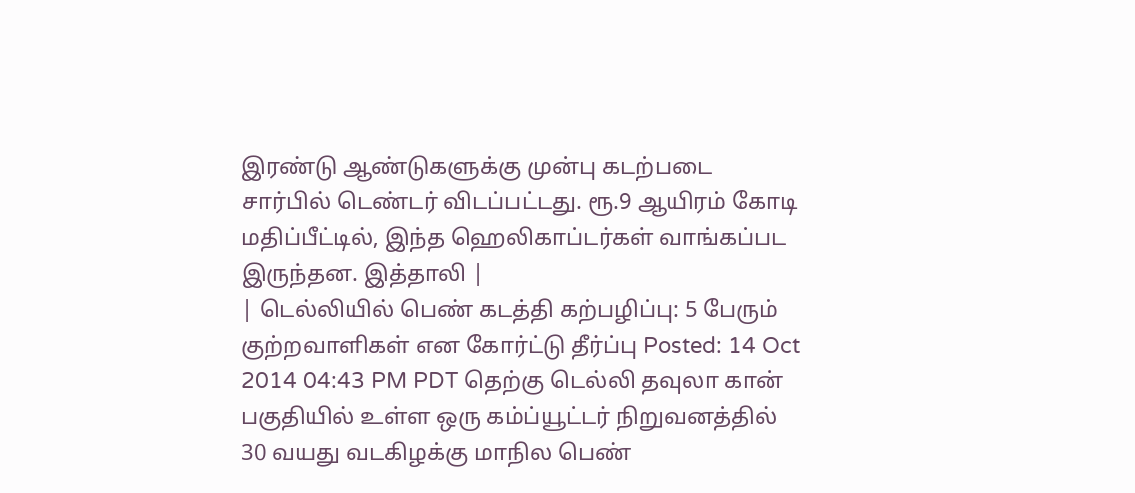இரண்டு ஆண்டுகளுக்கு முன்பு கடற்படை சார்பில் டெண்டர் விடப்பட்டது. ரூ.9 ஆயிரம் கோடி மதிப்பீட்டில், இந்த ஹெலிகாப்டர்கள் வாங்கப்பட இருந்தன. இத்தாலி |
| டெல்லியில் பெண் கடத்தி கற்பழிப்பு: 5 பேரும் குற்றவாளிகள் என கோர்ட்டு தீர்ப்பு Posted: 14 Oct 2014 04:43 PM PDT தெற்கு டெல்லி தவுலா கான் பகுதியில் உள்ள ஒரு கம்ப்யூட்டர் நிறுவனத்தில் 30 வயது வடகிழக்கு மாநில பெண்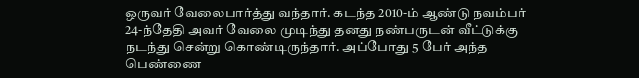ஒருவர் வேலைபார்த்து வந்தார். கடந்த 2010-ம் ஆண்டு நவம்பர் 24-ந்தேதி அவர் வேலை முடிந்து தனது நண்பருடன் வீட்டுக்கு நடந்து சென்று கொண்டிருந்தார். அப்போது 5 பேர் அந்த பெண்ணை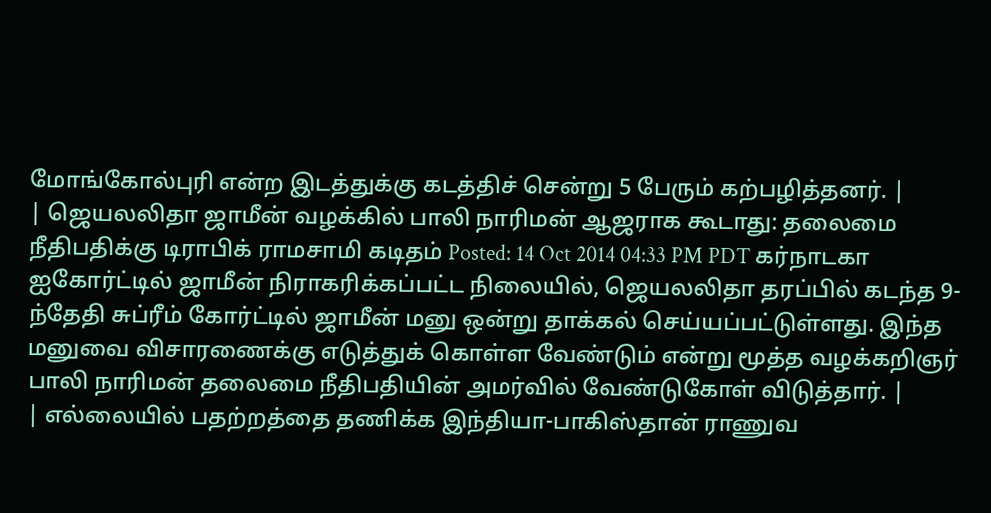மோங்கோல்புரி என்ற இடத்துக்கு கடத்திச் சென்று 5 பேரும் கற்பழித்தனர். |
| ஜெயலலிதா ஜாமீன் வழக்கில் பாலி நாரிமன் ஆஜராக கூடாது: தலைமை நீதிபதிக்கு டிராபிக் ராமசாமி கடிதம் Posted: 14 Oct 2014 04:33 PM PDT கர்நாடகா ஐகோர்ட்டில் ஜாமீன் நிராகரிக்கப்பட்ட நிலையில், ஜெயலலிதா தரப்பில் கடந்த 9-ந்தேதி சுப்ரீம் கோர்ட்டில் ஜாமீன் மனு ஒன்று தாக்கல் செய்யப்பட்டுள்ளது. இந்த மனுவை விசாரணைக்கு எடுத்துக் கொள்ள வேண்டும் என்று மூத்த வழக்கறிஞர் பாலி நாரிமன் தலைமை நீதிபதியின் அமர்வில் வேண்டுகோள் விடுத்தார். |
| எல்லையில் பதற்றத்தை தணிக்க இந்தியா-பாகிஸ்தான் ராணுவ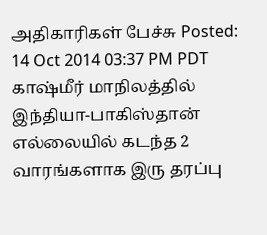அதிகாரிகள் பேச்சு Posted: 14 Oct 2014 03:37 PM PDT காஷ்மீர் மாநிலத்தில் இந்தியா-பாகிஸ்தான் எல்லையில் கடந்த 2 வாரங்களாக இரு தரப்பு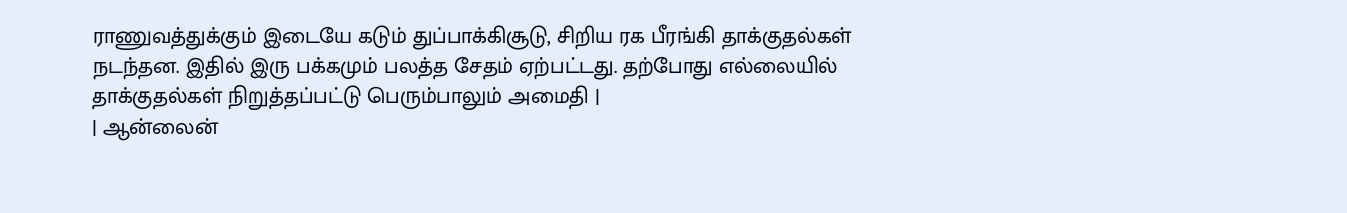ராணுவத்துக்கும் இடையே கடும் துப்பாக்கிசூடு, சிறிய ரக பீரங்கி தாக்குதல்கள் நடந்தன. இதில் இரு பக்கமும் பலத்த சேதம் ஏற்பட்டது. தற்போது எல்லையில் தாக்குதல்கள் நிறுத்தப்பட்டு பெரும்பாலும் அமைதி |
| ஆன்லைன்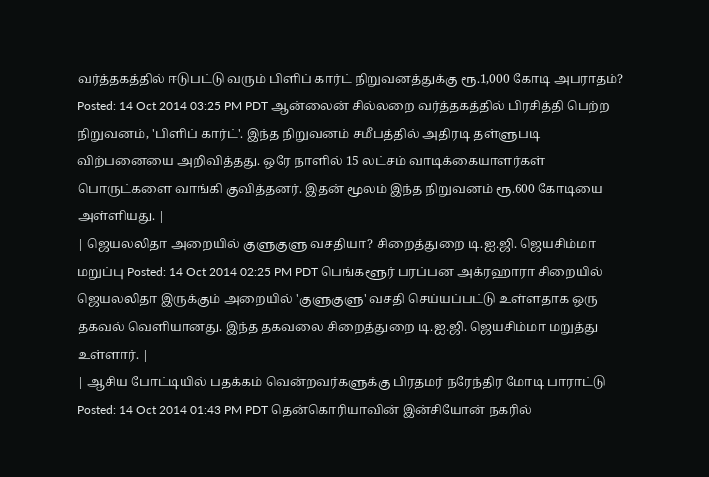வர்த்தகத்தில் ஈடுபட்டு வரும் பிளிப் கார்ட் நிறுவனத்துக்கு ரூ.1,000 கோடி அபராதம்? Posted: 14 Oct 2014 03:25 PM PDT ஆன்லைன் சில்லறை வர்த்தகத்தில் பிரசித்தி பெற்ற நிறுவனம், 'பிளிப் கார்ட்'. இந்த நிறுவனம் சமீபத்தில் அதிரடி தள்ளுபடி விற்பனையை அறிவித்தது. ஒரே நாளில் 15 லட்சம் வாடிக்கையாளர்கள் பொருட்களை வாங்கி குவித்தனர். இதன் மூலம் இந்த நிறுவனம் ரூ.600 கோடியை அள்ளியது. |
| ஜெயலலிதா அறையில் குளுகுளு வசதியா? சிறைத்துறை டி.ஐ.ஜி. ஜெயசிம்மா மறுப்பு Posted: 14 Oct 2014 02:25 PM PDT பெங்களூர் பரப்பன அக்ரஹாரா சிறையில் ஜெயலலிதா இருக்கும் அறையில் 'குளுகுளு' வசதி செய்யப்பட்டு உள்ளதாக ஒரு தகவல் வெளியானது. இந்த தகவலை சிறைத்துறை டி.ஐ.ஜி. ஜெயசிம்மா மறுத்து உள்ளார். |
| ஆசிய போட்டியில் பதக்கம் வென்றவர்களுக்கு பிரதமர் நரேந்திர மோடி பாராட்டு Posted: 14 Oct 2014 01:43 PM PDT தென்கொரியாவின் இன்சியோன் நகரில்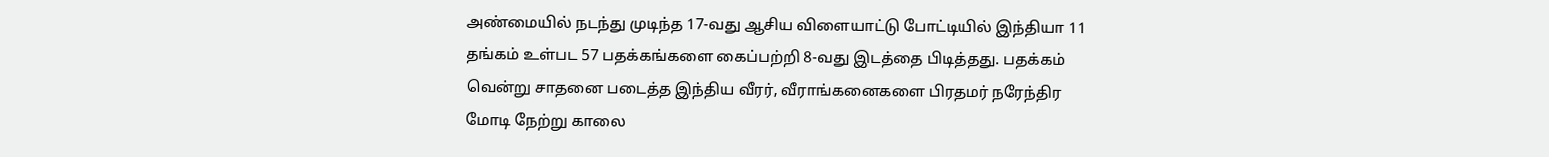அண்மையில் நடந்து முடிந்த 17-வது ஆசிய விளையாட்டு போட்டியில் இந்தியா 11 தங்கம் உள்பட 57 பதக்கங்களை கைப்பற்றி 8-வது இடத்தை பிடித்தது. பதக்கம் வென்று சாதனை படைத்த இந்திய வீரர், வீராங்கனைகளை பிரதமர் நரேந்திர மோடி நேற்று காலை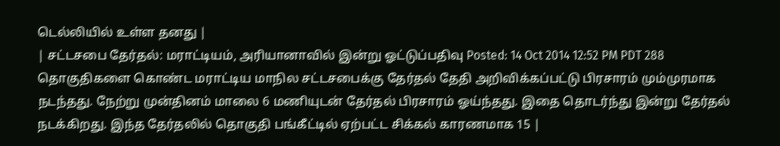டெல்லியில் உள்ள தனது |
| சட்டசபை தேர்தல்: மராட்டியம், அரியானாவில் இன்று ஓட்டுப்பதிவு Posted: 14 Oct 2014 12:52 PM PDT 288 தொகுதிகளை கொண்ட மராட்டிய மாநில சட்டசபைக்கு தேர்தல் தேதி அறிவிக்கப்பட்டு பிரசாரம் மும்முரமாக நடந்தது. நேற்று முன்தினம் மாலை 6 மணியுடன் தேர்தல் பிரசாரம் ஓய்ந்தது. இதை தொடர்ந்து இன்று தேர்தல் நடக்கிறது. இந்த தேர்தலில் தொகுதி பங்கீட்டில் ஏற்பட்ட சிக்கல் காரணமாக 15 |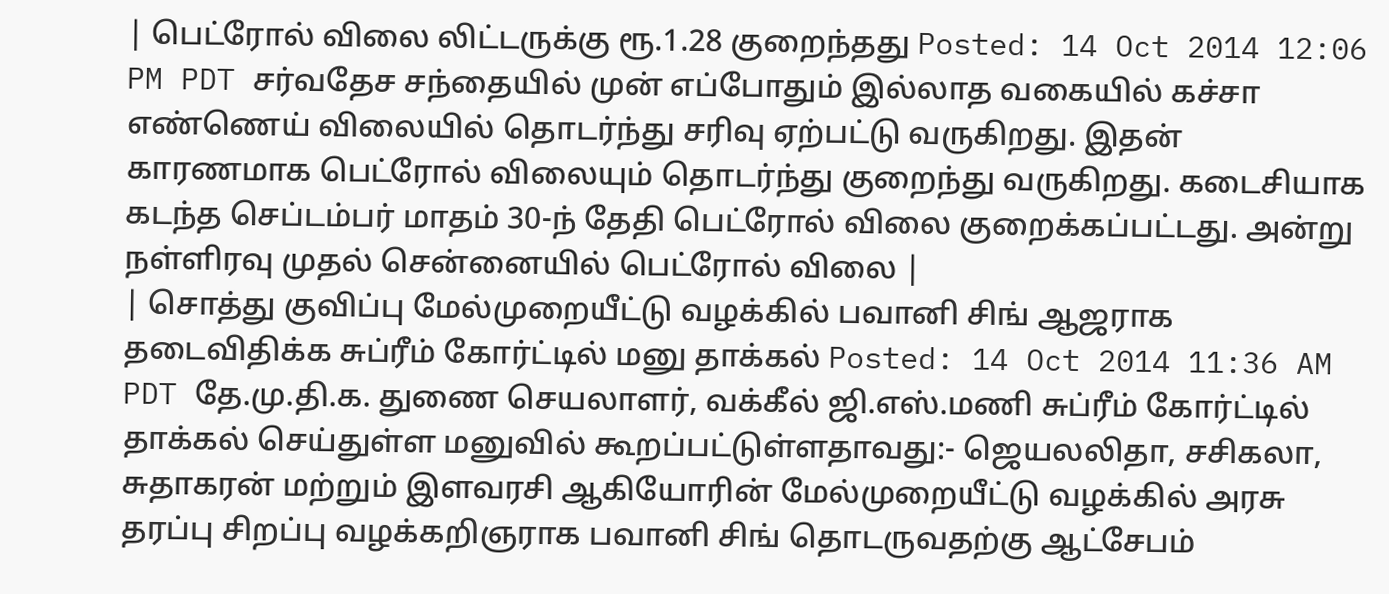| பெட்ரோல் விலை லிட்டருக்கு ரூ.1.28 குறைந்தது Posted: 14 Oct 2014 12:06 PM PDT சர்வதேச சந்தையில் முன் எப்போதும் இல்லாத வகையில் கச்சா எண்ணெய் விலையில் தொடர்ந்து சரிவு ஏற்பட்டு வருகிறது. இதன் காரணமாக பெட்ரோல் விலையும் தொடர்ந்து குறைந்து வருகிறது. கடைசியாக கடந்த செப்டம்பர் மாதம் 30-ந் தேதி பெட்ரோல் விலை குறைக்கப்பட்டது. அன்று நள்ளிரவு முதல் சென்னையில் பெட்ரோல் விலை |
| சொத்து குவிப்பு மேல்முறையீட்டு வழக்கில் பவானி சிங் ஆஜராக தடைவிதிக்க சுப்ரீம் கோர்ட்டில் மனு தாக்கல் Posted: 14 Oct 2014 11:36 AM PDT தே.மு.தி.க. துணை செயலாளர், வக்கீல் ஜி.எஸ்.மணி சுப்ரீம் கோர்ட்டில் தாக்கல் செய்துள்ள மனுவில் கூறப்பட்டுள்ளதாவது:- ஜெயலலிதா, சசிகலா, சுதாகரன் மற்றும் இளவரசி ஆகியோரின் மேல்முறையீட்டு வழக்கில் அரசு தரப்பு சிறப்பு வழக்கறிஞராக பவானி சிங் தொடருவதற்கு ஆட்சேபம்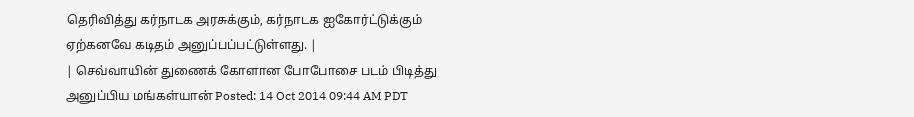தெரிவித்து கர்நாடக அரசுக்கும், கர்நாடக ஐகோர்ட்டுக்கும் ஏற்கனவே கடிதம் அனுப்பப்பட்டுள்ளது. |
| செவ்வாயின் துணைக் கோளான போபோசை படம் பிடித்து அனுப்பிய மங்கள்யான் Posted: 14 Oct 2014 09:44 AM PDT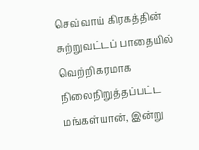செவ்வாய் கிரகத்தின் சுற்றுவட்டப் பாதையில் வெற்றிகரமாக நிலைநிறுத்தப்பட்ட மங்கள்யான், இன்று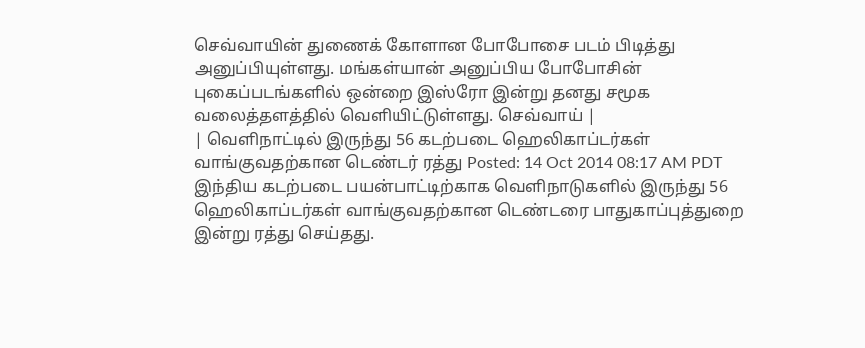செவ்வாயின் துணைக் கோளான போபோசை படம் பிடித்து அனுப்பியுள்ளது. மங்கள்யான் அனுப்பிய போபோசின் புகைப்படங்களில் ஒன்றை இஸ்ரோ இன்று தனது சமூக வலைத்தளத்தில் வெளியிட்டுள்ளது. செவ்வாய் |
| வெளிநாட்டில் இருந்து 56 கடற்படை ஹெலிகாப்டர்கள் வாங்குவதற்கான டெண்டர் ரத்து Posted: 14 Oct 2014 08:17 AM PDT இந்திய கடற்படை பயன்பாட்டிற்காக வெளிநாடுகளில் இருந்து 56 ஹெலிகாப்டர்கள் வாங்குவதற்கான டெண்டரை பாதுகாப்புத்துறை இன்று ரத்து செய்தது.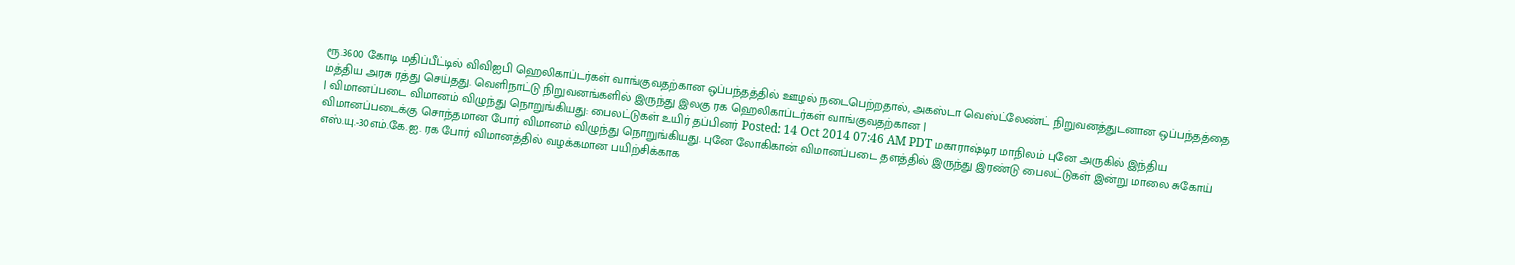ரூ.3600 கோடி மதிப்பீட்டில் விவிஐபி ஹெலிகாப்டர்கள் வாங்குவதற்கான ஒப்பந்தத்தில் ஊழல் நடைபெற்றதால், அகஸ்டா வெஸ்ட்லேண்ட் நிறுவனத்துடனான ஒப்பந்தத்தை மத்திய அரசு ரத்து செய்தது. வெளிநாட்டு நிறுவனங்களில் இருந்து இலகு ரக ஹெலிகாப்டர்கள் வாங்குவதற்கான |
| விமானப்படை விமானம் விழுந்து நொறுங்கியது: பைலட்டுகள் உயிர் தப்பினர் Posted: 14 Oct 2014 07:46 AM PDT மகாராஷ்டிர மாநிலம் புனே அருகில் இந்திய விமானப்படைக்கு சொந்தமான போர் விமானம் விழுந்து நொறுங்கியது. புனே லோகிகான் விமானப்படை தளத்தில் இருந்து இரண்டு பைலட்டுகள் இன்று மாலை சுகோய் எஸ்.யு.-30எம்.கே.ஐ. ரக போர் விமானத்தில் வழக்கமான பயிற்சிக்காக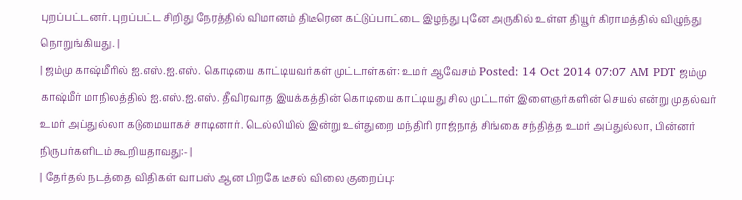புறப்பட்டனர். புறப்பட்ட சிறிது நேரத்தில் விமானம் திடீரென கட்டுப்பாட்டை இழந்து புனே அருகில் உள்ள தியூர் கிராமத்தில் விழுந்து நொறுங்கியது. |
| ஜம்மு காஷ்மீரில் ஐ.எஸ்.ஐ.எஸ். கொடியை காட்டியவர்கள் முட்டாள்கள்: உமர் ஆவேசம் Posted: 14 Oct 2014 07:07 AM PDT ஜம்மு காஷ்மீர் மாநிலத்தில் ஐ.எஸ்.ஐ.எஸ். தீவிரவாத இயக்கத்தின் கொடியை காட்டியது சில முட்டாள் இளைஞர்களின் செயல் என்று முதல்வர் உமர் அப்துல்லா கடுமையாகச் சாடினார். டெல்லியில் இன்று உள்துறை மந்திரி ராஜ்நாத் சிங்கை சந்தித்த உமர் அப்துல்லா, பின்னர் நிருபர்களிடம் கூறியதாவது:- |
| தேர்தல் நடத்தை விதிகள் வாபஸ் ஆன பிறகே டீசல் விலை குறைப்பு: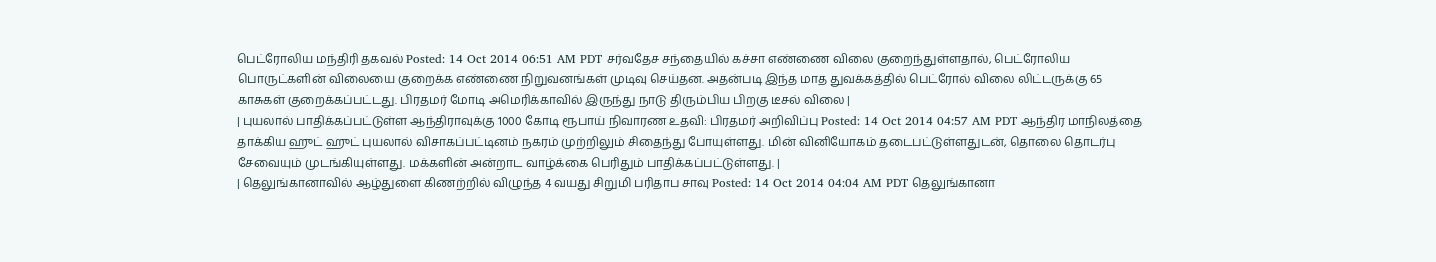பெட்ரோலிய மந்திரி தகவல் Posted: 14 Oct 2014 06:51 AM PDT சர்வதேச சந்தையில் கச்சா எண்ணை விலை குறைந்துள்ளதால், பெட்ரோலிய பொருட்களின் விலையை குறைக்க எண்ணை நிறுவனங்கள் முடிவு செய்தன. அதன்படி இந்த மாத துவக்கத்தில் பெட்ரோல் விலை லிட்டருக்கு 65 காசுகள் குறைக்கப்பட்டது. பிரதமர் மோடி அமெரிக்காவில் இருந்து நாடு திரும்பிய பிறகு டீசல் விலை |
| புயலால் பாதிக்கப்பட்டுள்ள ஆந்திராவுக்கு 1000 கோடி ரூபாய் நிவாரண உதவி: பிரதமர் அறிவிப்பு Posted: 14 Oct 2014 04:57 AM PDT ஆந்திர மாநிலத்தை தாக்கிய ஹுட் ஹுட் புயலால் விசாகப்பட்டினம் நகரம் முற்றிலும் சிதைந்து போயுள்ளது. மின் வினியோகம் தடைபட்டுள்ளதுடன், தொலை தொடர்பு சேவையும் முடங்கியுள்ளது. மக்களின் அன்றாட வாழ்க்கை பெரிதும் பாதிக்கப்பட்டுள்ளது. |
| தெலுங்கானாவில் ஆழ்துளை கிணற்றில் விழுந்த 4 வயது சிறுமி பரிதாப சாவு Posted: 14 Oct 2014 04:04 AM PDT தெலுங்கானா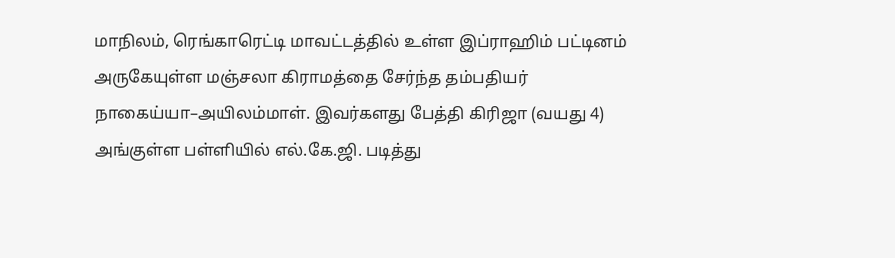மாநிலம், ரெங்காரெட்டி மாவட்டத்தில் உள்ள இப்ராஹிம் பட்டினம் அருகேயுள்ள மஞ்சலா கிராமத்தை சேர்ந்த தம்பதியர் நாகைய்யா–அயிலம்மாள். இவர்களது பேத்தி கிரிஜா (வயது 4) அங்குள்ள பள்ளியில் எல்.கே.ஜி. படித்து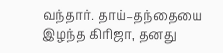வந்தார். தாய்–தந்தையை இழந்த கிரிஜா, தனது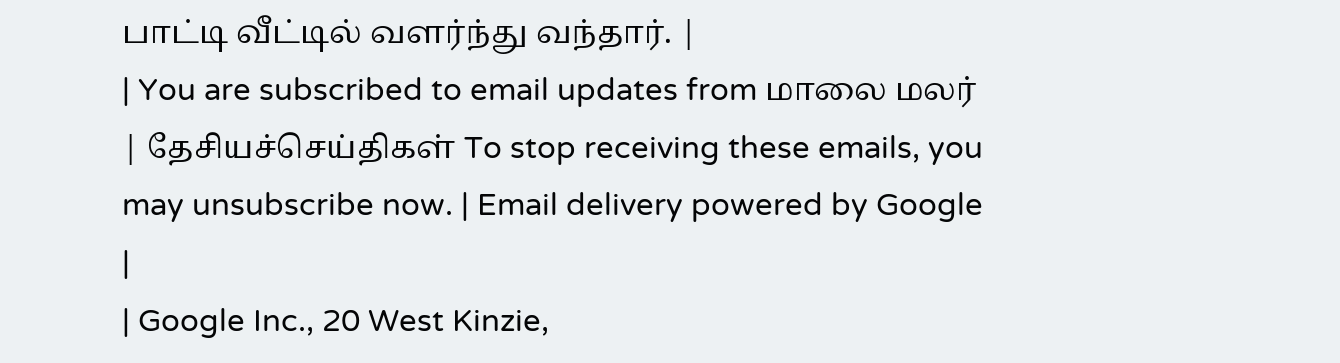பாட்டி வீட்டில் வளர்ந்து வந்தார். |
| You are subscribed to email updates from மாலை மலர் | தேசியச்செய்திகள் To stop receiving these emails, you may unsubscribe now. | Email delivery powered by Google |
| Google Inc., 20 West Kinzie,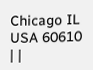Chicago IL USA 60610 | |